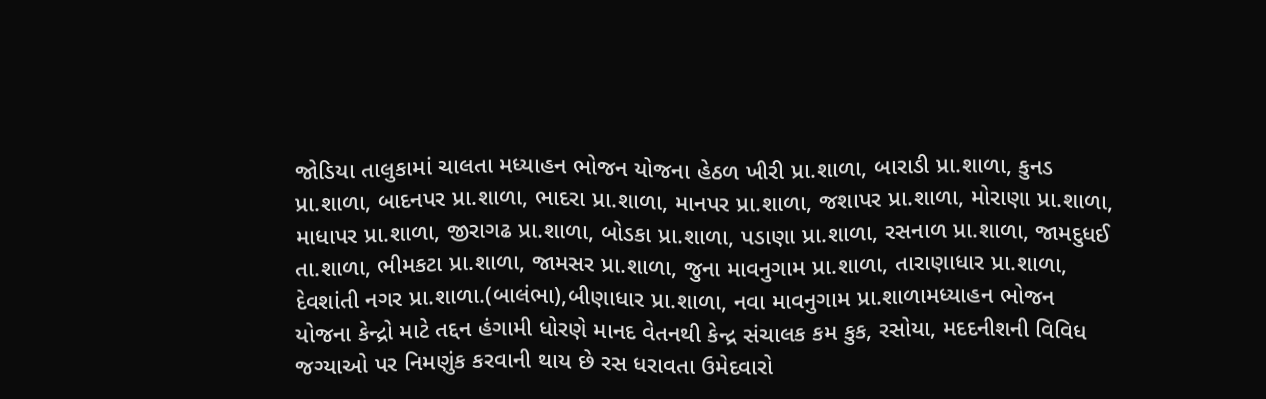જોડિયા તાલુકામાં ચાલતા મધ્યાહન ભોજન યોજના હેઠળ ખીરી પ્રા.શાળા, બારાડી પ્રા.શાળા, કુનડ પ્રા.શાળા, બાદનપર પ્રા.શાળા, ભાદરા પ્રા.શાળા, માનપર પ્રા.શાળા, જશાપર પ્રા.શાળા, મોરાણા પ્રા.શાળા, માધાપર પ્રા.શાળા, જીરાગઢ પ્રા.શાળા, બોડકા પ્રા.શાળા, પડાણા પ્રા.શાળા, રસનાળ પ્રા.શાળા, જામદુધઈ તા.શાળા, ભીમકટા પ્રા.શાળા, જામસર પ્રા.શાળા, જુના માવનુગામ પ્રા.શાળા, તારાણાધાર પ્રા.શાળા, દેવશાંતી નગર પ્રા.શાળા.(બાલંભા),બીણાધાર પ્રા.શાળા, નવા માવનુગામ પ્રા.શાળામધ્યાહન ભોજન યોજના કેન્દ્રો માટે તદ્દન હંગામી ધોરણે માનદ વેતનથી કેન્દ્ર સંચાલક કમ કુક, રસોયા, મદદનીશની વિવિધ જગ્યાઓ પર નિમણુંક કરવાની થાય છે રસ ધરાવતા ઉમેદવારો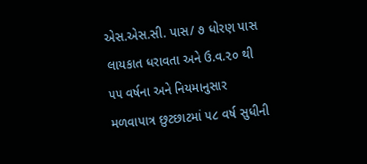એસ.એસ.સી. પાસ/ ૭ ધોરણ પાસ લાયકાત ધરાવતા અને ઉ.વ.૨૦ થી ૫૫ વર્ષના અને નિયમાનુસાર મળવાપાત્ર છુટછાટમાં ૫૮ વર્ષ સુધીની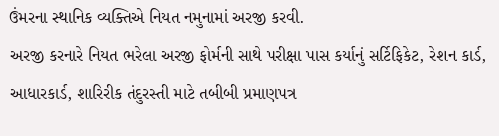ઉંમરના સ્થાનિક વ્યક્તિએ નિયત નમુનામાં અરજી કરવી.
અરજી કરનારે નિયત ભરેલા અરજી ફોર્મની સાથે પરીક્ષા પાસ કર્યાનું સર્ટિફિકેટ, રેશન કાર્ડ, આધારકાર્ડ, શારિરીક તંદુરસ્તી માટે તબીબી પ્રમાણપત્ર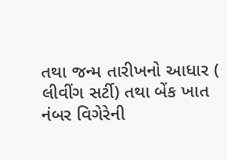તથા જન્મ તારીખનો આધાર ( લીવીંગ સર્ટી) તથા બેંક ખાત નંબર વિગેરેની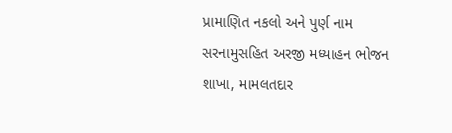પ્રામાણિત નકલો અને પુર્ણ નામ સરનામુસહિત અરજી મધ્યાહન ભોજન શાખા, મામલતદાર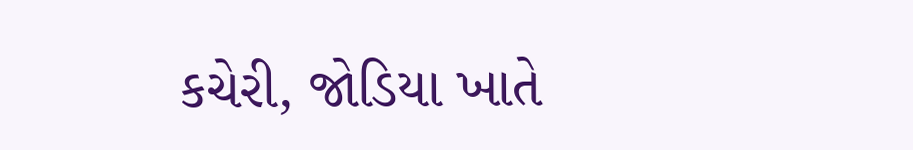કચેરી, જોડિયા ખાતે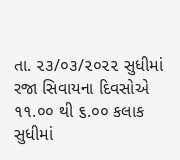તા. ૨૩/૦૩/૨૦૨૨ સુધીમાં રજા સિવાયના દિવસોએ ૧૧.૦૦ થી ૬.૦૦ કલાક સુધીમાં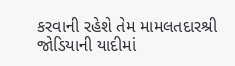કરવાની રહેશે તેમ મામલતદારશ્રી જોડિયાની યાદીમાં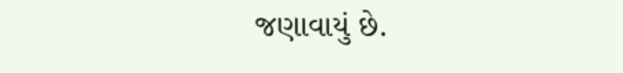જણાવાયું છે.